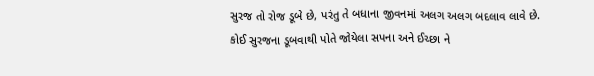સુરજ તો રોજ ડૂબે છે, પરંતુ તે બધાના જીવનમાં અલગ અલગ બદલાવ લાવે છે.
કોઈ સુરજના ડૂબવાથી પોતે જોયેલા સપના અને ઈચ્છા ને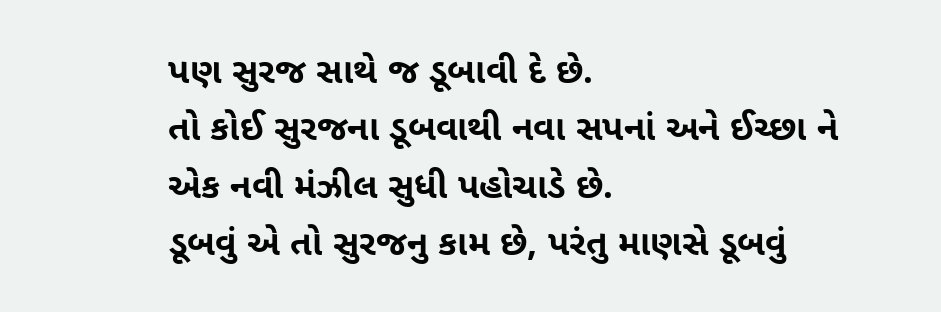પણ સુરજ સાથે જ ડૂબાવી દે છે.
તો કોઈ સુરજના ડૂબવાથી નવા સપનાં અને ઈચ્છા ને એક નવી મંઝીલ સુધી પહોચાડે છે.
ડૂબવું એ તો સુરજનુ કામ છે, પરંતુ માણસે ડૂબવું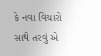કે નવા વિચારો સાથે તરવું એ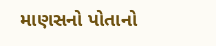માણસનો પોતાનો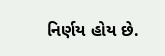નિર્ણય હોય છે.